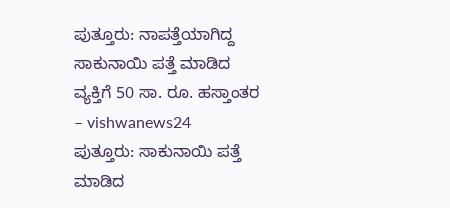ಪುತ್ತೂರು: ನಾಪತ್ತೆಯಾಗಿದ್ದ ಸಾಕುನಾಯಿ ಪತ್ತೆ ಮಾಡಿದ ವ್ಯಕ್ತಿಗೆ 50 ಸಾ. ರೂ. ಹಸ್ತಾಂತರ – vishwanews24
ಪುತ್ತೂರು: ಸಾಕುನಾಯಿ ಪತ್ತೆ ಮಾಡಿದ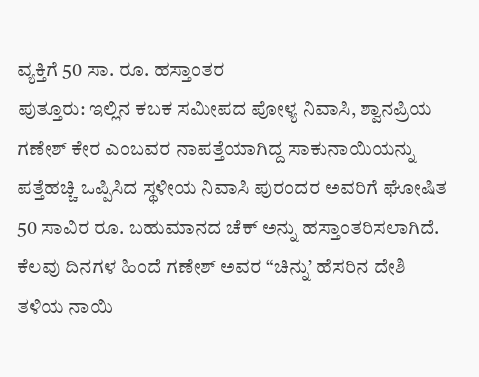ವ್ಯಕ್ತಿಗೆ 50 ಸಾ. ರೂ. ಹಸ್ತಾಂತರ
ಪುತ್ತೂರು: ಇಲ್ಲಿನ ಕಬಕ ಸಮೀಪದ ಪೋಳ್ಯ ನಿವಾಸಿ, ಶ್ವಾನಪ್ರಿಯ ಗಣೇಶ್ ಕೇರ ಎಂಬವರ ನಾಪತ್ತೆಯಾಗಿದ್ದ ಸಾಕುನಾಯಿಯನ್ನು ಪತ್ತೆಹಚ್ಚಿ ಒಪ್ಪಿಸಿದ ಸ್ಥಳೀಯ ನಿವಾಸಿ ಪುರಂದರ ಅವರಿಗೆ ಘೋಷಿತ 50 ಸಾವಿರ ರೂ. ಬಹುಮಾನದ ಚೆಕ್ ಅನ್ನು ಹಸ್ತಾಂತರಿಸಲಾಗಿದೆ.
ಕೆಲವು ದಿನಗಳ ಹಿಂದೆ ಗಣೇಶ್ ಅವರ “ಚಿನ್ನು’ ಹೆಸರಿನ ದೇಶಿ ತಳಿಯ ನಾಯಿ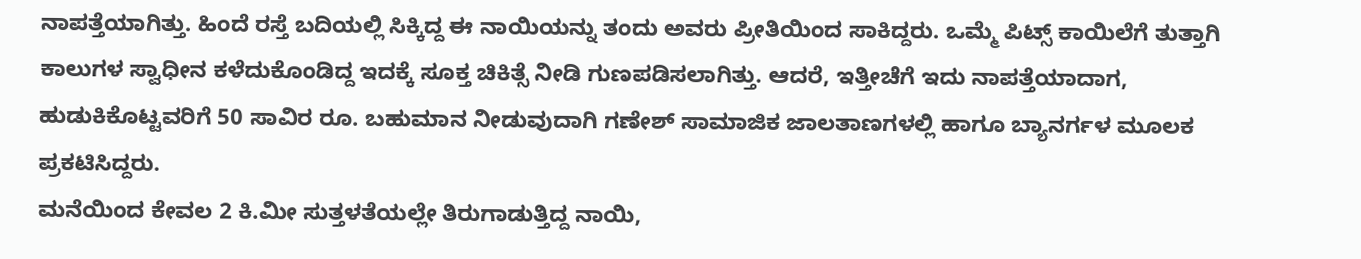ನಾಪತ್ತೆಯಾಗಿತ್ತು. ಹಿಂದೆ ರಸ್ತೆ ಬದಿಯಲ್ಲಿ ಸಿಕ್ಕಿದ್ದ ಈ ನಾಯಿಯನ್ನು ತಂದು ಅವರು ಪ್ರೀತಿಯಿಂದ ಸಾಕಿದ್ದರು. ಒಮ್ಮೆ ಪಿಟ್ಸ್ ಕಾಯಿಲೆಗೆ ತುತ್ತಾಗಿ ಕಾಲುಗಳ ಸ್ವಾಧೀನ ಕಳೆದುಕೊಂಡಿದ್ದ ಇದಕ್ಕೆ ಸೂಕ್ತ ಚಿಕಿತ್ಸೆ ನೀಡಿ ಗುಣಪಡಿಸಲಾಗಿತ್ತು. ಆದರೆ, ಇತ್ತೀಚೆಗೆ ಇದು ನಾಪತ್ತೆಯಾದಾಗ, ಹುಡುಕಿಕೊಟ್ಟವರಿಗೆ 50 ಸಾವಿರ ರೂ. ಬಹುಮಾನ ನೀಡುವುದಾಗಿ ಗಣೇಶ್ ಸಾಮಾಜಿಕ ಜಾಲತಾಣಗಳಲ್ಲಿ ಹಾಗೂ ಬ್ಯಾನರ್ಗಳ ಮೂಲಕ ಪ್ರಕಟಿಸಿದ್ದರು.
ಮನೆಯಿಂದ ಕೇವಲ 2 ಕಿ.ಮೀ ಸುತ್ತಳತೆಯಲ್ಲೇ ತಿರುಗಾಡುತ್ತಿದ್ದ ನಾಯಿ,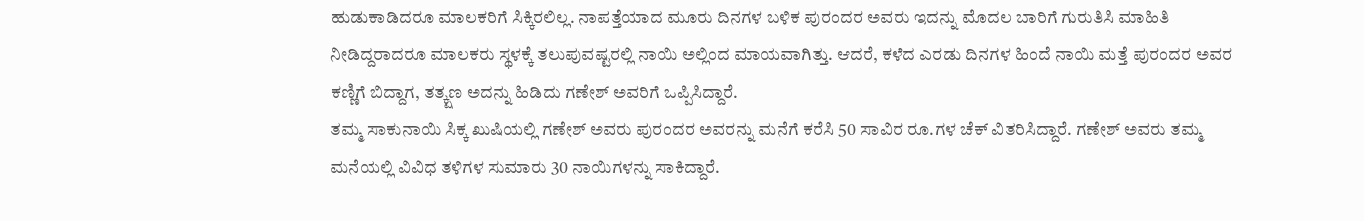ಹುಡುಕಾಡಿದರೂ ಮಾಲಕರಿಗೆ ಸಿಕ್ಕಿರಲಿಲ್ಲ. ನಾಪತ್ತೆಯಾದ ಮೂರು ದಿನಗಳ ಬಳಿಕ ಪುರಂದರ ಅವರು ಇದನ್ನು ಮೊದಲ ಬಾರಿಗೆ ಗುರುತಿಸಿ ಮಾಹಿತಿ ನೀಡಿದ್ದರಾದರೂ ಮಾಲಕರು ಸ್ಥಳಕ್ಕೆ ತಲುಪುವಷ್ಟರಲ್ಲಿ ನಾಯಿ ಅಲ್ಲಿಂದ ಮಾಯವಾಗಿತ್ತು. ಆದರೆ, ಕಳೆದ ಎರಡು ದಿನಗಳ ಹಿಂದೆ ನಾಯಿ ಮತ್ತೆ ಪುರಂದರ ಅವರ ಕಣ್ಣಿಗೆ ಬಿದ್ದಾಗ, ತತ್ಕ್ಷಣ ಅದನ್ನು ಹಿಡಿದು ಗಣೇಶ್ ಅವರಿಗೆ ಒಪ್ಪಿಸಿದ್ದಾರೆ.
ತಮ್ಮ ಸಾಕುನಾಯಿ ಸಿಕ್ಕ ಖುಷಿಯಲ್ಲಿ ಗಣೇಶ್ ಅವರು ಪುರಂದರ ಅವರನ್ನು ಮನೆಗೆ ಕರೆಸಿ 50 ಸಾವಿರ ರೂ.ಗಳ ಚೆಕ್ ವಿತರಿಸಿದ್ದಾರೆ. ಗಣೇಶ್ ಅವರು ತಮ್ಮ ಮನೆಯಲ್ಲಿ ವಿವಿಧ ತಳಿಗಳ ಸುಮಾರು 30 ನಾಯಿಗಳನ್ನು ಸಾಕಿದ್ದಾರೆ.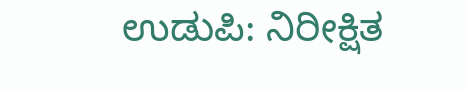ಉಡುಪಿ: ನಿರೀಕ್ಷಿತ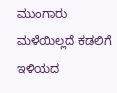ಮುಂಗಾರು ಮಳೆಯಿಲ್ಲದೆ ಕಡಲಿಗೆ ಇಳಿಯದ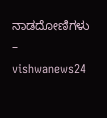ನಾಡದೋಣಿಗಳು – vishwanews24